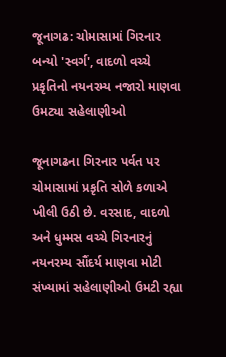જૂનાગઢ: ચોમાસામાં ગિરનાર બન્યો 'સ્વર્ગ', વાદળો વચ્ચે પ્રકૃતિનો નયનરમ્ય નજારો માણવા ઉમટ્યા સહેલાણીઓ

જૂનાગઢના ગિરનાર પર્વત પર ચોમાસામાં પ્રકૃતિ સોળે કળાએ ખીલી ઉઠી છે. વરસાદ, વાદળો અને ધુમ્મસ વચ્ચે ગિરનારનું નયનરમ્ય સૌંદર્ય માણવા મોટી સંખ્યામાં સહેલાણીઓ ઉમટી રહ્યા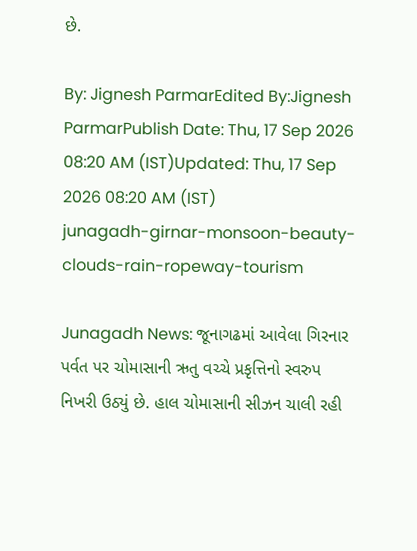છે.

By: Jignesh ParmarEdited By:Jignesh ParmarPublish Date: Thu, 17 Sep 2026 08:20 AM (IST)Updated: Thu, 17 Sep 2026 08:20 AM (IST)
junagadh-girnar-monsoon-beauty-clouds-rain-ropeway-tourism

Junagadh News: જૂનાગઢમાં આવેલા ગિરનાર પર્વત પર ચોમાસાની ઋતુ વચ્ચે પ્રકૃત્તિનો સ્વરુપ નિખરી ઉઠ્યું છે. હાલ ચોમાસાની સીઝન ચાલી રહી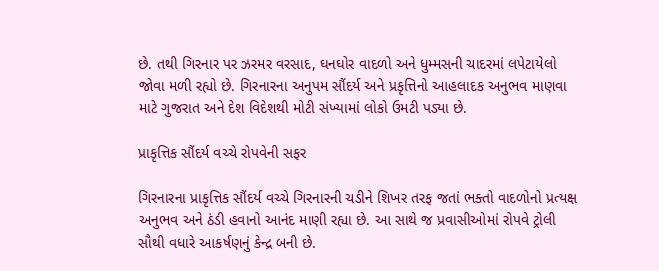છે. તથી ગિરનાર પર ઝરમર વરસાદ, ઘનઘોર વાદળો અને ધુમ્મસની ચાદરમાં લપેટાયેલો જોવા મળી રહ્યો છે. ગિરનારના અનુપમ સૌંદર્ય અને પ્રકૃત્તિનો આહલાદક અનુભવ માણવા માટે ગુજરાત અને દેશ વિદેશથી મોટી સંખ્યામાં લોકો ઉમટી પડ્યા છે.

પ્રાકૃત્તિક સૌંદર્ય વચ્ચે રોપવેની સફર

ગિરનારના પ્રાકૃત્તિક સૌંદર્ય વચ્ચે ગિરનારની ચડીને શિખર તરફ જતાં ભક્તો વાદળોનો પ્રત્યક્ષ અનુભવ અને ઠંડી હવાનો આનંદ માણી રહ્યા છે. આ સાથે જ પ્રવાસીઓમાં રોપવે ટ્રોલી સૌથી વધારે આકર્ષણનું કેન્દ્ર બની છે.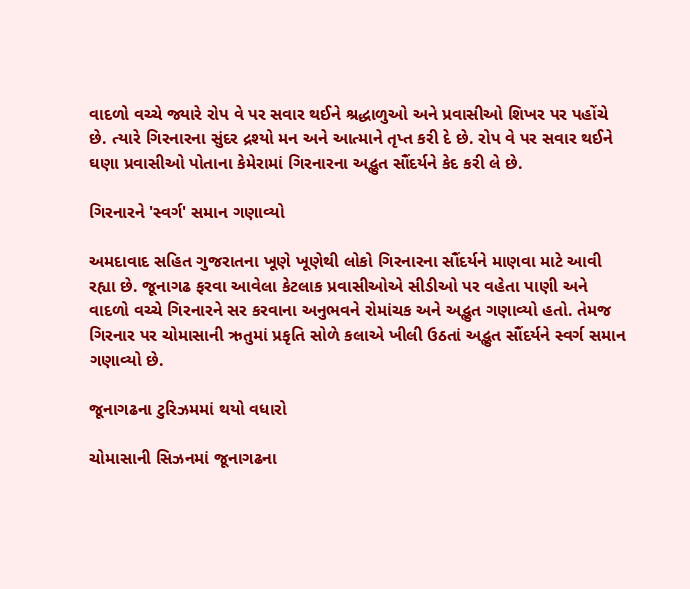વાદળો વચ્ચે જ્યારે રોપ વે પર સવાર થઈને શ્રદ્ધાળુઓ અને પ્રવાસીઓ શિખર પર પહોંચે છે. ત્યારે ગિરનારના સુંદર દ્રશ્યો મન અને આત્માને તૃપ્ત કરી દે છે. રોપ વે પર સવાર થઈને ઘણા પ્રવાસીઓ પોતાના કેમેરામાં ગિરનારના અદ્ભુત સૌંદર્યને કેદ કરી લે છે.

ગિરનારને 'સ્વર્ગ' સમાન ગણાવ્યો

અમદાવાદ સહિત ગુજરાતના ખૂણે ખૂણેથી લોકો ગિરનારના સૌંદર્યને માણવા માટે આવી રહ્યા છે. જૂનાગઢ ફરવા આવેલા કેટલાક પ્રવાસીઓએ સીડીઓ પર વહેતા પાણી અને વાદળો વચ્ચે ગિરનારને સર કરવાના અનુભવને રોમાંચક અને અદ્ભુત ગણાવ્યો હતો. તેમજ ગિરનાર પર ચોમાસાની ઋતુમાં પ્રકૃતિ સોળે કલાએ ખીલી ઉઠતાં અદ્ભુત સૌંદર્યને સ્વર્ગ સમાન ગણાવ્યો છે.

જૂનાગઢના ટુરિઝમમાં થયો વધારો

ચોમાસાની સિઝનમાં જૂનાગઢના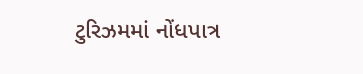ટુરિઝમમાં નોંધપાત્ર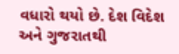વધારો થયો છે. દેશ વિદેશ અને ગુજરાતથી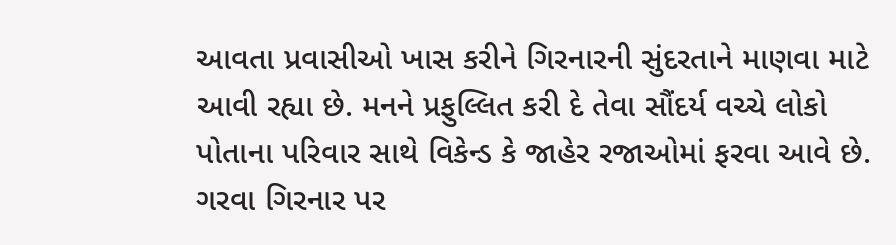આવતા પ્રવાસીઓ ખાસ કરીને ગિરનારની સુંદરતાને માણવા માટે આવી રહ્યા છે. મનને પ્રફુલ્લિત કરી દે તેવા સૌંદર્ય વચ્ચે લોકો પોતાના પરિવાર સાથે વિકેન્ડ કે જાહેર રજાઓમાં ફરવા આવે છે. ગરવા ગિરનાર પર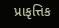પ્રાકૃત્તિક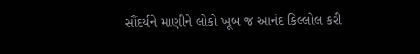સૌંદર્યને માણીને લોકો ખૂબ જ આનંદ કિલ્લોલ કરી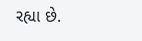રહ્યા છે.